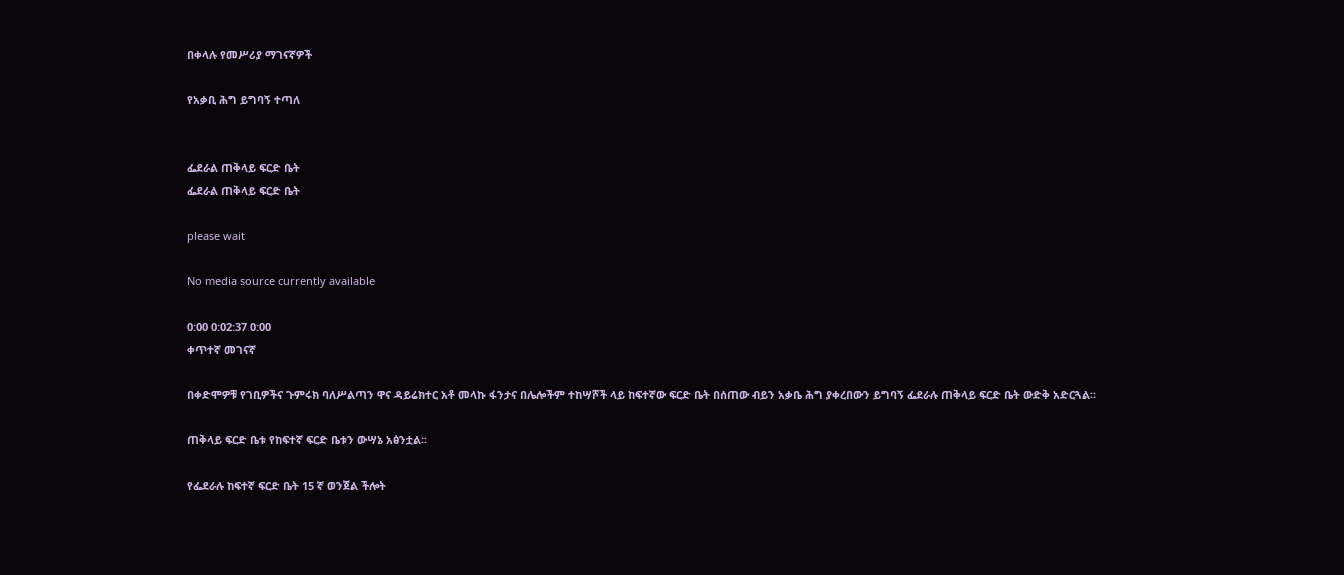በቀላሉ የመሥሪያ ማገናኛዎች

የአቃቢ ሕግ ይግባኝ ተጣለ


ፌደራል ጠቅላይ ፍርድ ቤት
ፌደራል ጠቅላይ ፍርድ ቤት

please wait

No media source currently available

0:00 0:02:37 0:00
ቀጥተኛ መገናኛ

በቀድሞዎቹ የገቢዎችና ጉምሩክ ባለሥልጣን ዋና ዳይሬክተር አቶ መላኩ ፋንታና በሌሎችም ተከሣሾች ላይ ከፍተኛው ፍርድ ቤት በሰጠው ብይን አቃቤ ሕግ ያቀረበውን ይግባኝ ፌደራሉ ጠቅላይ ፍርድ ቤት ውድቅ አድርጓል፡፡

ጠቅላይ ፍርድ ቤቱ የከፍተኛ ፍርድ ቤቱን ውሣኔ አፅንቷል፡፡

የፌደራሉ ከፍተኛ ፍርድ ቤት 15 ኛ ወንጀል ችሎት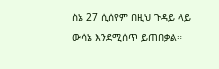ስኔ 27 ሲሰየም በዚህ ጉዳይ ላይ ውሳኔ እንደሚሰጥ ይጠበቃል።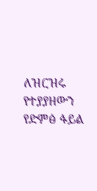ለዝርዝሩ የተያያዘውን የድምፅ ፋይል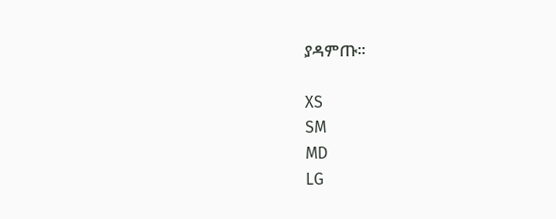ያዳምጡ፡፡

XS
SM
MD
LG